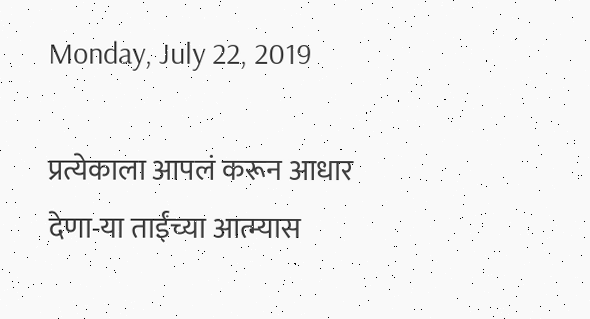Monday, July 22, 2019

प्रत्येकाला आपलं करून आधार देणा-या ताईंच्या आत्म्यास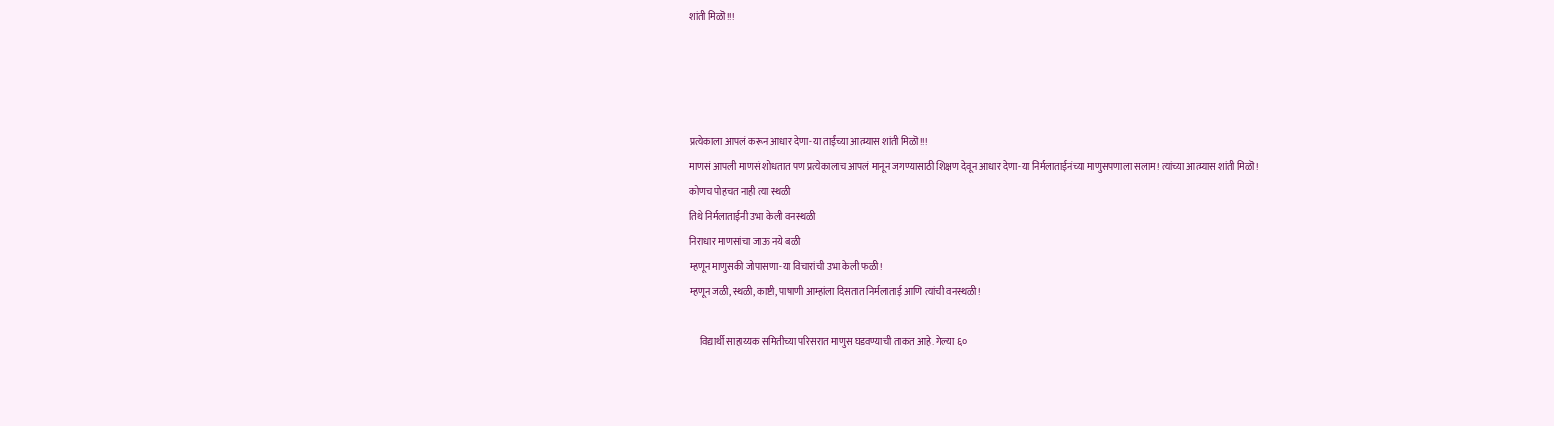शांती मिळॊ!!!




प्रत्येकाला आपलं करून आधार देणा-या ताईंच्या आत्म्यास शांती मिळॊ!!!
माणसं आपली माणसं शोधतात पण प्रत्येकालाच आपलं मानून जगण्यासाठी शिक्षण देवून आधार देणा-या निर्मलाताईनंच्या माणुसपणाला सलाम! त्यांच्या आत्म्यास शांती मिळॊ!
कोणच पोहचत नाही त्या स्थळी
तिथे निर्मलाताईनी उभा केली वनस्थळी
निराधार माणसांचा जाऊ नये बळी
म्हणून माणुसकी जोपासणा-या विचारांची उभा केली फळी!
म्हणून जळी, स्थळी, काष्टी, पाषाणी आम्हांला दिसतात निर्मलाताई आणि त्यांची वनस्थळी!

     विद्यार्थी साहाय्यक समितीच्या परिसरात माणुस घडवण्याची ताकत आहे. गेल्या ६०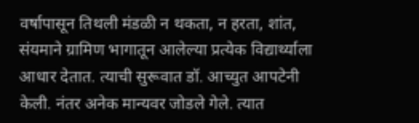वर्षापासून तिथली मंडळी न थकता, न हरता, शांत, संयमाने ग्रामिण भागातून आलेल्या प्रत्येक विद्यार्थ्याला आधार देतात. त्याची सुरूवात डॉ. आच्युत आपटेनी केली. नंतर अनेक मान्यवर जोडले गेले. त्यात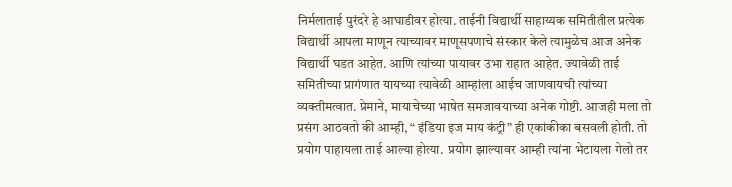निर्मलाताई पुरंदरे हे आघाडीवर होत्या. ताईनी विद्यार्थी साहाय्यक समितीतील प्रत्येक विद्यार्थी आपला माणून त्याच्यावर माणूसपणाचे संस्कार केले त्यामुळेच आज अनेक विद्यार्थी घडत आहेत. आणि त्यांच्या पायावर उभा राहात आहेत. ज्यावेळी ताई समितीच्या प्रागंणात यायच्या त्यावेळी आम्हांला आईच जाणवायची त्यांच्या व्यक्तीमत्वात. प्रेमाने, मायाचेच्या भाषेत समजावयाच्या अनेक गोष्टी. आजही मला तो प्रसंग आठवतो की आम्ही, “ इंडिया इज माय कंट्री” ही एकांकीका बसवली होती. तो प्रयोग पाहायला ताई आल्या होत्या.  प्रयोग झाल्यावर आम्ही त्यांना भेटायला गेलो तर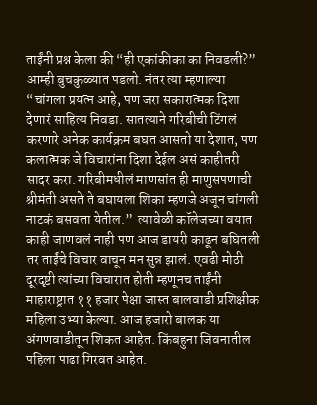ताईंनी प्रश्न केला की “ही एकांकीका का निवडली?” आम्ही बुचकुळ्यात पडलो. नंतर त्या म्हणाल्या “चांगला प्रयत्न आहे, पण जरा सकारात्मक दिशा देणारं साहित्य निवडा. सातत्याने गरिबीची टिंगलं करणारे अनेक कार्यक्रम बघत आसतो या देशात, पण कलात्मक जे विचारांना दिशा देईल असं काहीतरी सादर करा. गरिबीमधीलं माणसांत ही माणुसपणाची श्रीमंती असते ते बघायला शिका म्हणजे अजून चांगली नाटकं बसवता येतील.”  त्यावेळी कॉलेजच्या वयात काही जाणवलं नाही पण आज डायरी काढून बघितली तर ताईंचे विचार वाचून मन सुन्न झालं. एवढी मोठी दूरदृष्टी त्यांच्या विचारात होती म्हणूनच ताईंनी माहाराष्ट्रात ११ हजार पेक्षा जास्त बालवाडी प्रशिक्षीक महिला उभ्या केल्या. आज हजारो बालक या अंगणवाडीतून शिकत आहेत. किंबहुना जिवनातील पहिला पाढा गिरवत आहेत.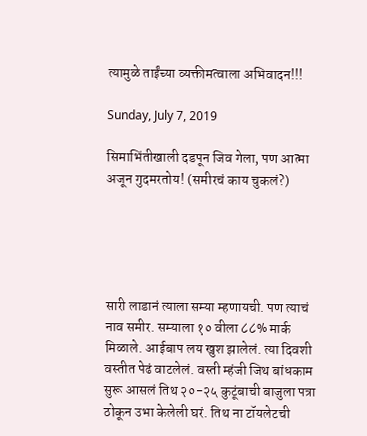त्यामुळे ताईंच्या व्यक्तीमत्वाला अभिवादन!!!

Sunday, July 7, 2019

सिमाभिंतीखाली दडपून जिव गेला, पण आत्मा अजून गुदमरतोय! (समीरचं काय चुकलं?)





सारी लाडानं त्याला सम्या म्हणायची. पण त्याचं नाव समीर. सम्याला १० वीला ८८% मार्क मिळाले. आईबाप लय खुश झालेलं. त्या दिवशी वस्तीत पेढं वाटलेलं. वस्ती म्हंजी जिथ बांधकाम सुरू आसलं तिथ २०-२५ कुटूंबाची बाजुला पत्रा ठोकून उभा केलेली घरं. तिथ ना टॉयलेटची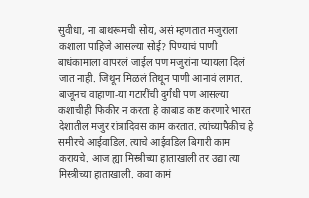सुवीधा, ना बाथरूमची सोय, असं म्हणतात मजुराला कशाला पाहिजे आसल्या सोई? पिण्याचं पाणी बाधंकामाला वापरलं जाईल पण मजुरांना प्यायला दिलं जात नाही. जिथून मिळलं तिथून पाणी आनावं लागत.  बाजूनच वाहाणा-या गटारींची दुर्गंधी पण आसल्या कशाचीही फिकीर न करता हे काबाड कष्ट करणारे भारत देशातील मजुर रांत्रादिवस काम करतात. त्यांच्यापैकीच हे समीरचे आईवाडिल. त्याचे आईवडिल बिगारी काम करायचे. आज ह्या मिस्त्रीच्या हाताखाली तर उद्या त्या मिस्त्रीच्या हाताखाली. कवा कामं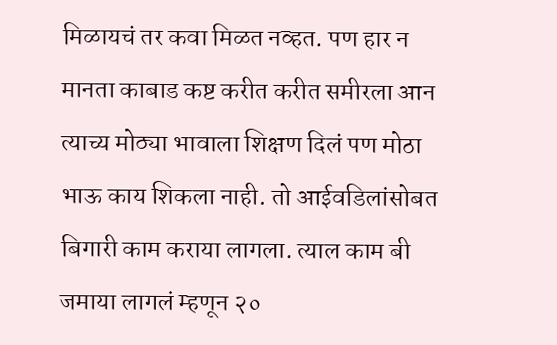मिळायचं तर कवा मिळत नव्हत. पण हार न मानता काबाड कष्ट करीत करीत समीरला आन त्याच्य मोठ्या भावाला शिक्षण दिलं पण मोठा भाऊ काय शिकला नाही. तो आईवडिलांसोबत बिगारी काम कराया लागला. त्याल काम बी जमाया लागलं म्हणून २०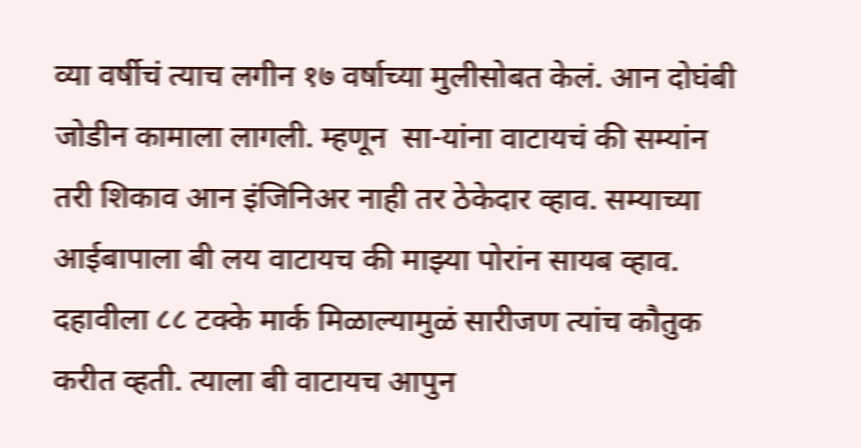व्या वर्षीचं त्याच लगीन १७ वर्षाच्या मुलीसोबत केलं. आन दोघंबी जोडीन कामाला लागली. म्हणून  सा-यांना वाटायचं की सम्यांन तरी शिकाव आन इंजिनिअर नाही तर ठेकेदार व्हाव. सम्याच्या आईबापाला बी लय वाटायच की माझ्या पोरांन सायब व्हाव. दहावीला ८८ टक्के मार्क मिळाल्यामुळं सारीजण त्यांच कौतुक करीत व्हती. त्याला बी वाटायच आपुन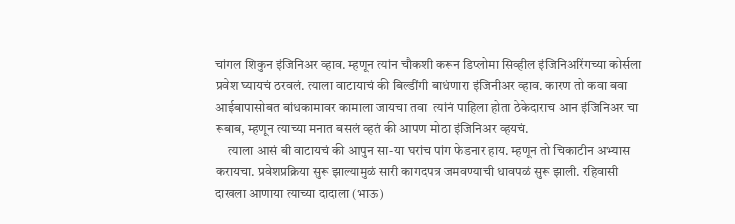चांगल शिकुन इंजिनिअर व्हाव. म्हणून त्यांन चौकशी करून डिप्लोमा सिव्हील इंजिनिअरिंगच्या कोर्सला प्रवेश घ्यायचं ठरवलं. त्याला वाटायाचं की बिल्डींगी बाधंणारा इंजिनीअर व्हाव. कारण तो कवा बवा आईबापासोबत बांधकामावर कामाला जायचा तवा  त्यांनं पाहिला होता ठेकेदाराच आन इंजिनिअर चा रूबाब, म्हणून त्याच्या मनात बसलं व्हतं की आपण मोठा इंजिनिअर व्हयचं.
     त्याला आसं बी वाटायचं की आपुन सा-या घरांच पांग फेडनार हाय. म्हणून तो चिकाटीन अभ्यास करायचा. प्रवेशप्रक्रिया सुरू झाल्यामुळं सारी कागदपत्र जमवण्याची धावपळं सुरू झाली. रहिवासी दाखला आणाया त्याच्या दादाला (भाऊ)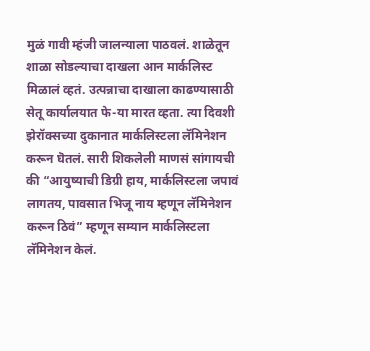मुळं गावी म्हंजी जालन्याला पाठवलं. शाळेतून शाळा सोडल्याचा दाखला आन मार्कलिस्ट मिळालं व्हतं. उत्पन्नाचा दाखाला काढण्यासाठी सेतू कार्यालयात फे-या मारत व्हता. त्या दिवशी झेरॉक्सच्या दुकानात मार्कलिस्टला लॅमिनेशन करून घॆतलं. सारी शिकलेली माणसं सांगायची की “आयुष्याची डिग्री हाय, मार्कलिस्टला जपावं लागतय, पावसात भिजू नाय म्हणून लॅमिनेशन करून ठिवं” म्हणून सम्यान मार्कलिस्टला लॅमिनेशन केलं.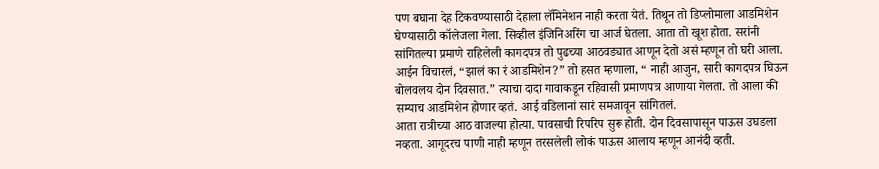पण बघाना देह टिकवण्यासाठी देहाला लॅमिनेशन नाही करता येतं. तिथून तो डिप्लोमाला आडमिशेन घेण्यासाठी कॉलेजला गेला. सिव्हील इंजिनिअरिंग चा आर्ज घेतला. आता तो खूश होता. सरांनी सांगितल्या प्रमाणे राहिलेली कागदपत्र तो पुढच्या आठवड्यात आणून देतो असं म्हणून तो घरी आला. आईन विचारलं, “झालं का रं आडमिशेन?” तो हसत म्हणाला, “ नाही आजुन, सारी कागदपत्र घिऊन बोलवलय दोन दिवसात.” त्याचा दादा गावाकडून रहिवासी प्रमाणपत्र आणाया गेलता. तो आला की सम्याच आडमिशेन होणार व्हतं. आई वडिलानां सारं समजावून सांगितलं.
आता रात्रीच्या आठ वाजल्या होत्या. पावसाची रिपरिप सुरू होती. दोन दिवसापासून पाऊस उघडला नव्हता. आगूदरच पाणी नाही म्हणून तरसलेली लोकं पाऊस आलाय म्हणून आनंदी व्हती.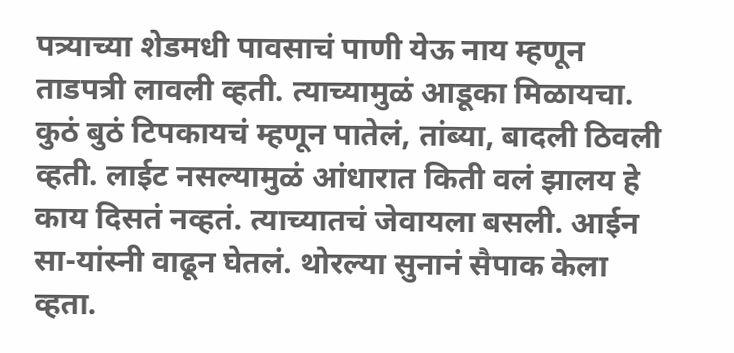पत्र्याच्या शेडमधी पावसाचं पाणी येऊ नाय म्हणून ताडपत्री लावली व्हती. त्याच्यामुळं आडूका मिळायचा. कुठं बुठं टिपकायचं म्हणून पातेलं, तांब्या, बादली ठिवली व्हती. लाईट नसल्यामुळं आंधारात किती वलं झालय हे काय दिसतं नव्हतं. त्याच्यातचं जेवायला बसली. आईन सा-यांस्नी वाढून घेतलं. थोरल्या सुनानं सैपाक केला व्हता.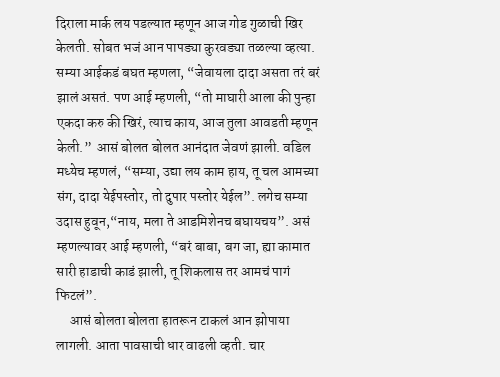दिराला मार्क लय पडल्यात म्हणून आज गोड गुळाची खिर केलती. सोबत भजं आन पापड्या कुरवड्या तळल्या व्हत्या. सम्या आईकडं बघत म्हणला, “जेवायला दादा असता तरं बरं झालं असतं. पण आई म्हणली, “तो माघारी आला की पुन्हा एकदा करु की खिरं, त्याच काय, आज तुला आवडती म्हणून केली.”  आसं बोलत बोलत आनंदात जेवणं झाली. वडिल मध्येच म्हणलं, “सम्या, उद्या लय काम हाय, तू चल आमच्या संग, दादा येईपस्तोर, तो दुपार पस्तोर येईल”. लगेच सम्या उदास हुवून,“नाय, मला ते आडमिशेनच बघायचय”. असं म्हणल्यावर आई म्हणली, “बरं बाबा, बग जा, ह्या कामात सारी हाडाची काडं झाली, तू शिकलास तर आमचं पागं फिटलं”.
     आसं बोलता बोलता हातरून टाकलं आन झोपाया लागली. आता पावसाची धार वाढली व्हती. चार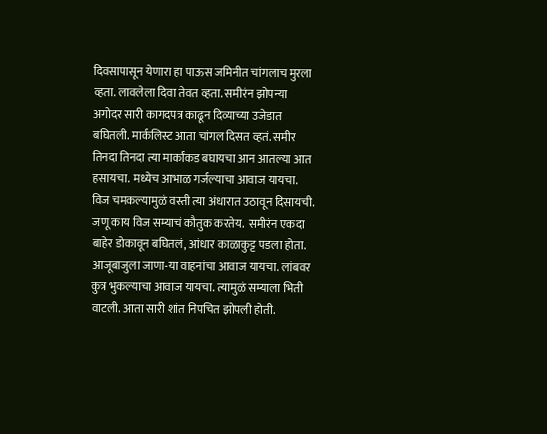दिवसापासून येणारा हा पाऊस जमिनीत चांगलाच मुरला व्हता. लावलेला दिवा तेवत व्हता. समीरंन झोपन्या अगोदर सारी कागदपत्र काढून दिव्याच्या उजेडात बघितली. मार्कलिस्ट आता चांगल दिसत व्हतं. समीर तिनदा तिनदा त्या मार्कांकड बघायचा आन आतल्या आत हसायचा. मध्येच आभाळ गर्जल्याचा आवाज यायचा. विज चमकल्यामुळं वस्ती त्या अंधारात उठावून दिसायची. जणू काय विज सम्याचं कौतुक करतेय.  समीरंन एकदा बाहेर डोकावून बघितलं, आंधार काळाकुट्ट पडला होता. आजूबाजुला जाणा-या वाहनांचा आवाज यायचा. लांबवर कुत्र भुकल्याचा आवाज यायचा. त्यामुळं सम्याला भिती वाटली. आता सारी शांत निपचित झोपली होती.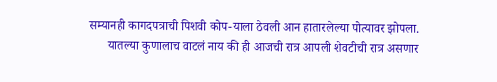सम्यानही कागदपत्राची पिशवी कोप-याला ठेवली आन हातारलेल्या पोत्यावर झोपला.
      यातल्या कुणालाच वाटलं नाय की ही आजची रात्र आपली शेवटीची रात्र असणार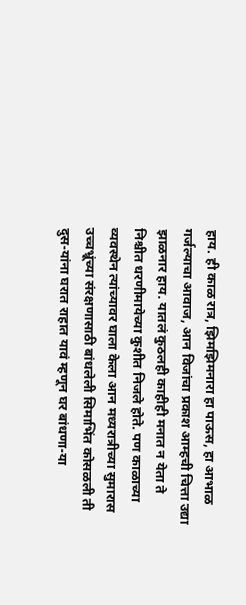हाय. ही काळ रात्र, झिमझिमनारा हा पाऊस, हा आभाळ गर्जल्याचा आवाज, आन विजांचा प्रकाश आम्हची चित्ता उद्या झाळनार हाय. यातलं कुठलही काहीही मनात न येता ते निश्चीत धरणीमायेच्या कुशीत निजले होते. पण काळाच्या व्यवस्थेन त्यांच्यावर घाला केला आन मध्यरात्रीच्या सुमारास उच्चभ्रूंच्या संरक्षणासाठी बांधलेली सिमाभिंत कोसळली ती दुस-यांना घरात राहात यावं म्हणून घर बांधणा-या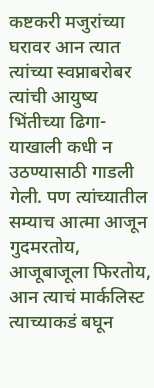कष्टकरी मजुरांच्या घरावर आन त्यात त्यांच्या स्वप्नाबरोबर त्यांची आयुष्य भिंतीच्या ढिगा-याखाली कधी न उठण्यासाठी गाडली गेली. पण त्यांच्यातील सम्याच आत्मा आजून गुदमरतोय, आजूबाजूला फिरतोय, आन त्याचं मार्कलिस्ट त्याच्याकडं बघून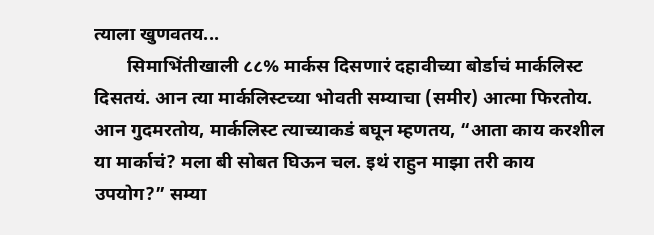त्याला खुणवतय...
       सिमाभिंतीखाली ८८% मार्कस दिसणारं दहावीच्या बोर्डाचं मार्कलिस्ट दिसतयं. आन त्या मार्कलिस्टच्या भोवती सम्याचा (समीर) आत्मा फिरतोय. आन गुदमरतोय, मार्कलिस्ट त्याच्याकडं बघून म्हणतय, “आता काय करशील या मार्काचं? मला बी सोबत घिऊन चल. इथं राहुन माझा तरी काय उपयोग?” सम्या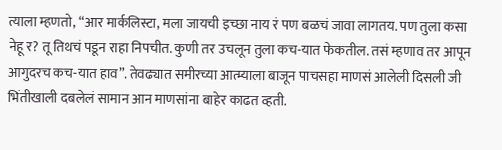त्याला म्हणतो, “आर मार्कलिस्टा, मला जायची इच्छा नाय रं पण बळचं जावा लागतय. पण तुला कसा नेहू र? तू तिथचं पडून राहा निपचीत. कुणी तर उचलून तुला कच-यात फेकतील. तसं म्हणाव तर आपून आगुदरच कच-यात हाव”. तेवढ्यात समीरच्या आत्म्याला बाजून पाचसहा माणसं आलेली दिसली जी भिंतीखाली दबलेलं सामान आन माणसांना बाहेर काढत व्हती.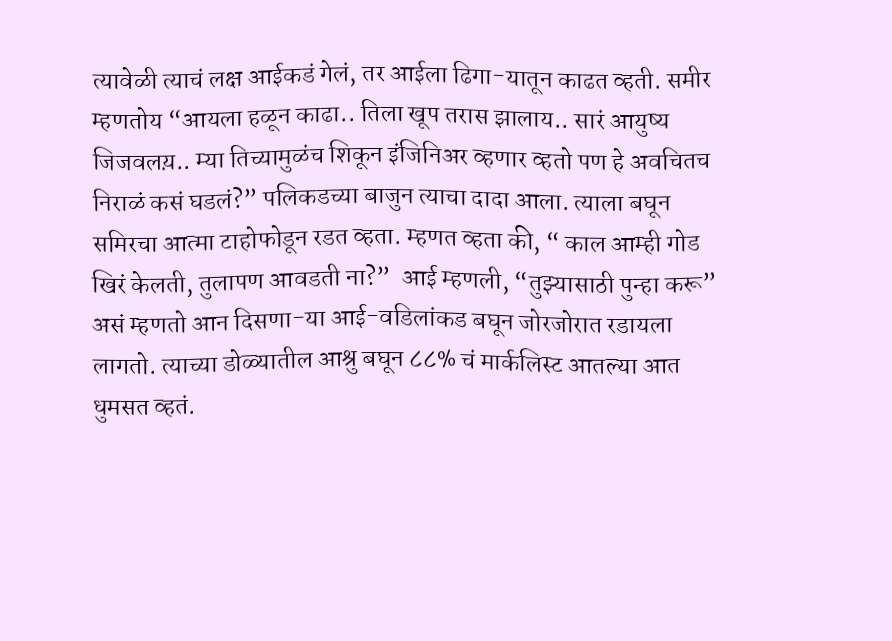त्यावेळी त्याचं लक्ष आईकडं गेलं, तर आईला ढिगा-यातून काढत व्हती. समीर म्हणतोय “आयला हळून काढा.. तिला खूप तरास झालाय.. सारं आयुष्य जिजवलय़.. म्या तिच्यामुळंच शिकून इंजिनिअर व्हणार व्हतो पण हे अवचितच निराळं कसं घडलं?” पलिकडच्या बाजुन त्याचा दादा आला. त्याला बघून समिरचा आत्मा टाहोफोडून रडत व्हता. म्हणत व्हता की, “ काल आम्ही गोड खिरं केलती, तुलापण आवडती ना?”  आई म्हणली, “तुझ्यासाठी पुन्हा करू” असं म्हणतो आन दिसणा-या आई-वडिलांकड बघून जोरजोरात रडायला लागतो. त्याच्या डोळ्यातील आश्रु बघून ८८% चं मार्कलिस्ट आतल्या आत धुमसत व्हतं.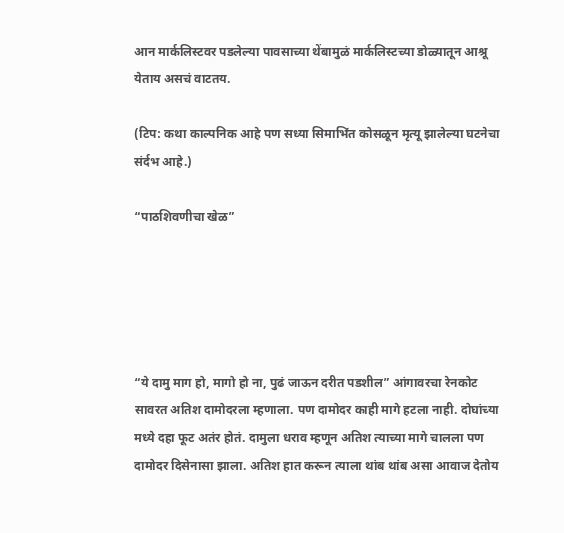आन मार्कलिस्टवर पडलेल्या पावसाच्या थेंबामुळं मार्कलिस्टच्या डोळ्यातून आश्रू येताय असचं वाटतय.

(टिप: कथा काल्पनिक आहे पण सध्या सिमाभिंत कोसळून मृत्यू झालेल्या घटनेचा संर्दभ आहे.)

“पाठशिवणीचा खेळ”





“ये दामु माग हो, मागो हो ना, पुढं जाऊन दरीत पडशील” आंगावरचा रेनकोट सावरत अतिश दामोदरला म्हणाला. पण दामोदर काही मागे हटला नाही. दोघांच्या मध्ये दहा फूट अतंर होतं. दामुला धराव म्हणून अतिश त्याच्या मागे चालला पण दामोदर दिसेनासा झाला. अतिश हात करून त्याला थांब थांब असा आवाज देतोय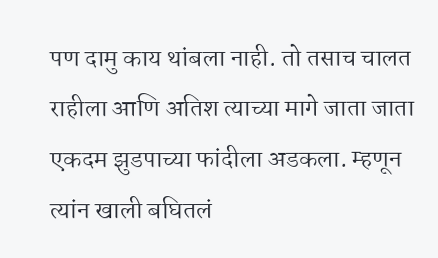पण दामु काय थांबला नाही. तो तसाच चालत राहीला आणि अतिश त्याच्या मागे जाता जाता एकदम झुडपाच्या फांदीला अडकला. म्हणून त्यांन खाली बघितलं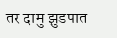तर दामु झुडपात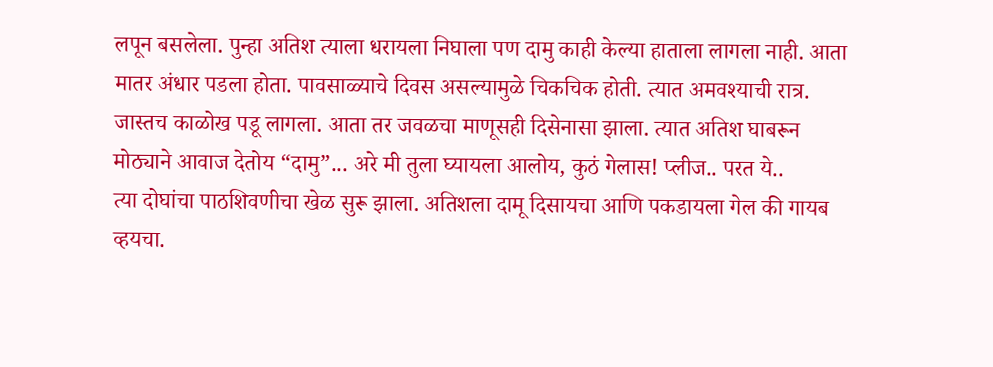लपून बसलेला. पुन्हा अतिश त्याला धरायला निघाला पण दामु काही केल्या हाताला लागला नाही. आता मातर अंधार पडला होता. पावसाळ्याचे दिवस असल्यामुळे चिकचिक होती. त्यात अमवश्याची रात्र. जास्तच काळोख पडू लागला. आता तर जवळचा माणूसही दिसेनासा झाला. त्यात अतिश घाबरून मोठ्याने आवाज देतोय “दामु”... अरे मी तुला घ्यायला आलोय, कुठं गेलास! प्लीज.. परत ये..
त्या दोघांचा पाठशिवणीचा खेळ सुरू झाला. अतिशला दामू दिसायचा आणि पकडायला गेल की गायब व्हयचा.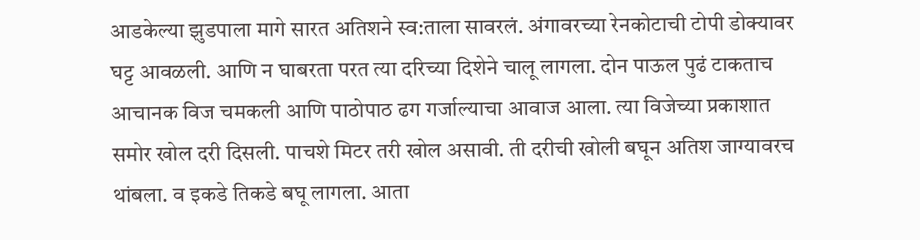आडकेल्या झुडपाला मागे सारत अतिशने स्व:ताला सावरलं. अंगावरच्या रेनकोटाची टोपी डोक्यावर घट्ट आवळली. आणि न घाबरता परत त्या दरिच्या दिशेने चालू लागला. दोन पाऊल पुढं टाकताच आचानक विज चमकली आणि पाठोपाठ ढग गर्जाल्याचा आवाज आला. त्या विजेच्या प्रकाशात समोर खोल दरी दिसली. पाचशे मिटर तरी खोल असावी. ती दरीची खोली बघून अतिश जाग्यावरच थांबला. व इकडे तिकडे बघू लागला. आता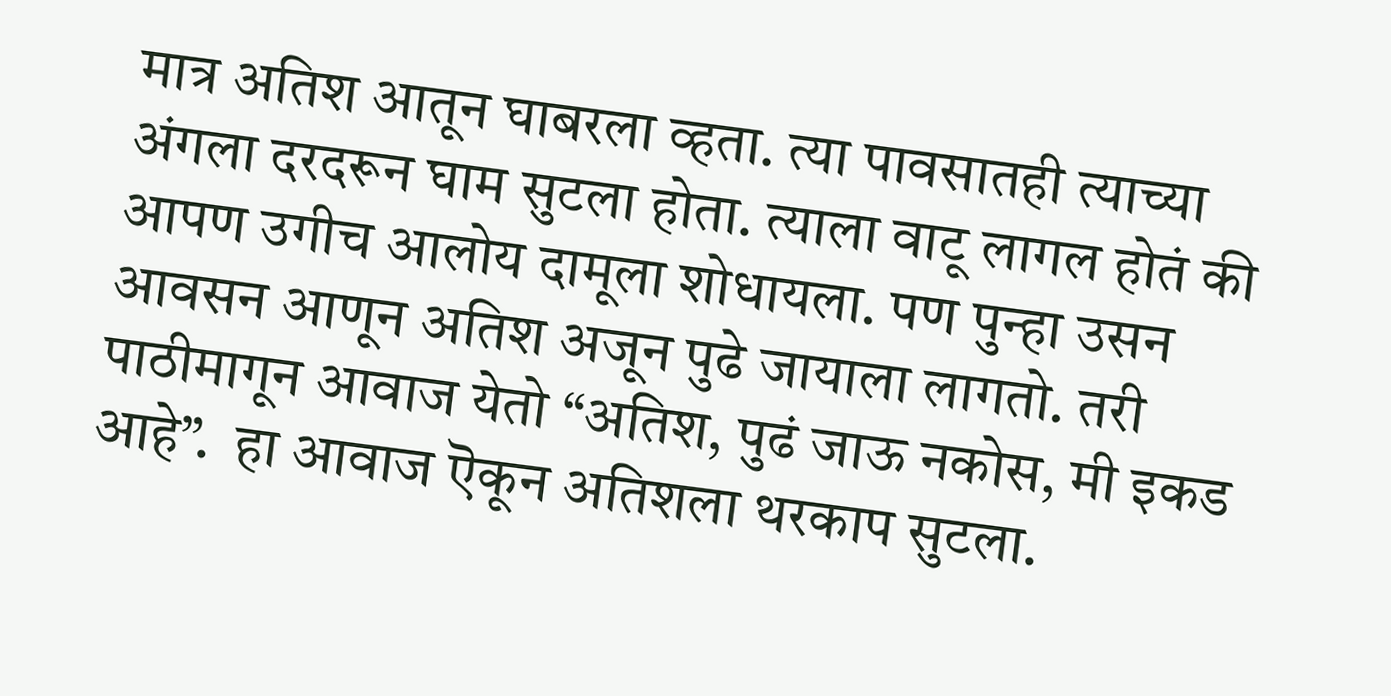मात्र अतिश आतून घाबरला व्हता. त्या पावसातही त्याच्या अंगला दरदरून घाम सुटला होता. त्याला वाटू लागल होतं की आपण उगीच आलोय दामूला शोधायला. पण पुन्हा उसन आवसन आणून अतिश अजून पुढे जायाला लागतो. तरी पाठीमागून आवाज येतो “अतिश, पुढं जाऊ नकोस, मी इकड आहे”.  हा आवाज ऎकून अतिशला थरकाप सुटला.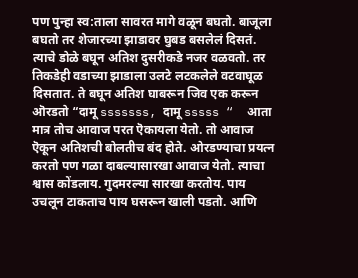पण पुन्हा स्व:ताला सावरत मागे वळून बघतो. बाजूला बघतो तर शेजारच्या झाडावर घुबड बसलेलं दिसतं. त्याचे डोळे बघून अतिश दुसरीकडे नजर वळवतो. तर तिकडेही वडाच्या झाडाला उलटे लटकलेले वटवाघूळ दिसतात. ते बघून अतिश घाबरून जिव एक करून ऒरडतो “दामू sssssss, दामू sssss “  आता मात्र तोच आवाज परत ऎकायला येतो. तो आवाज ऎकून अतिशची बोलतीच बंद होते. ओरडण्याचा प्रयत्न करतो पण गळा दाबल्यासारखा आवाज येतो. त्याचा श्वास कोंडलाय. गुदमरल्या सारखा करतोय. पाय उचलून टाकताच पाय घसरून खाली पडतो. आणि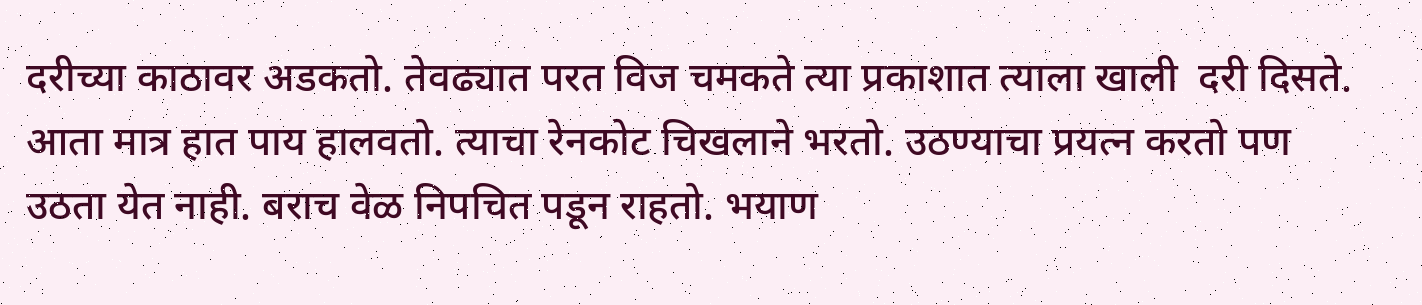दरीच्या काठावर अडकतो. तेवढ्यात परत विज चमकते त्या प्रकाशात त्याला खाली  दरी दिसते.  आता मात्र हात पाय हालवतो. त्याचा रेनकोट चिखलाने भरतो. उठण्याचा प्रयत्न करतो पण उठता येत नाही. बराच वेळ निपचित पडून राहतो. भयाण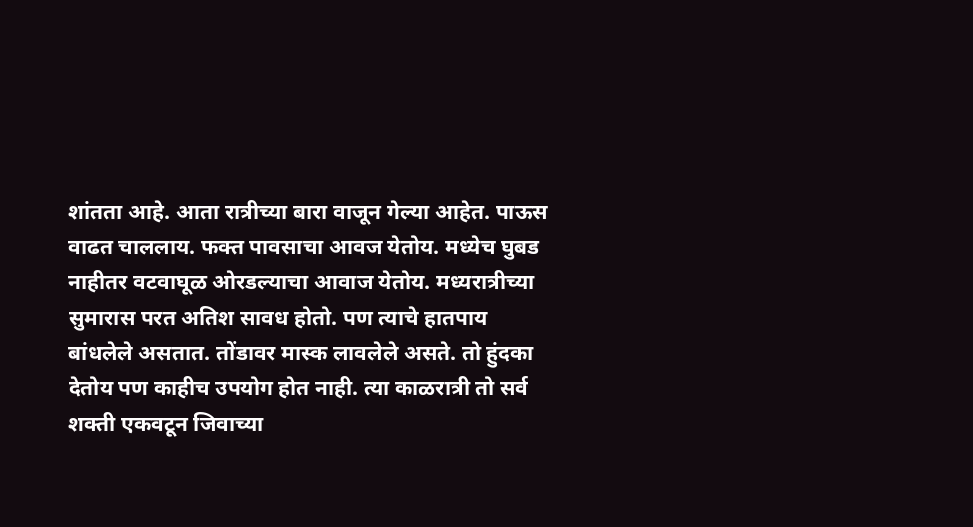शांतता आहे. आता रात्रीच्या बारा वाजून गेल्या आहेत. पाऊस वाढत चाललाय. फक्त पावसाचा आवज येतोय. मध्येच घुबड नाहीतर वटवाघूळ ओरडल्याचा आवाज येतोय. मध्यरात्रीच्या सुमारास परत अतिश सावध होतो. पण त्याचे हातपाय बांधलेले असतात. तोंडावर मास्क लावलेले असते. तो हुंदका देतोय पण काहीच उपयोग होत नाही. त्या काळरात्री तो सर्व शक्ती एकवटून जिवाच्या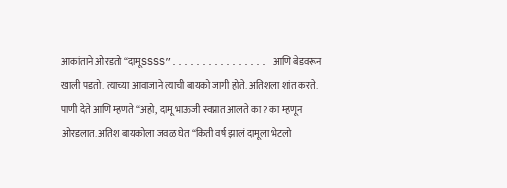आकांताने ओरडतो “दामूSSSS”................ आणि बेडवरून खाली पडतो. त्याच्या आवाजाने त्याची बायको जागी होते. अतिशला शांत करते. पाणी देते आणि म्हणते “अहो, दामू भाऊजी स्वप्नात आलते का? का म्हणून ओरडलात. अतिश बायकोला जवळ घेत “किती वर्ष झालं दामूला भेटलो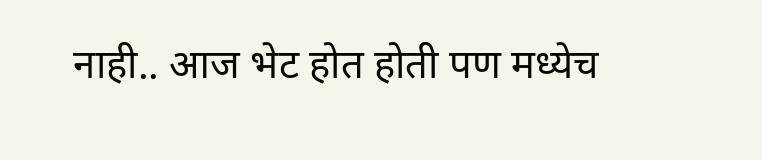नाही.. आज भेट होत होती पण मध्येच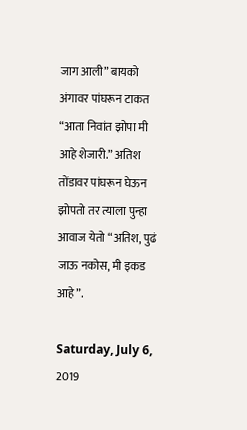जाग आली” बायको अंगावर पांघरून टाकत “आता निवांत झोपा मी आहे शेजारी.” अतिश तोंडावर पांघरून घेऊन झोपतो तर त्याला पुन्हा आवाज येतो “अतिश, पुढं जाऊ नकोस, मी इकड आहे”.

Saturday, July 6, 2019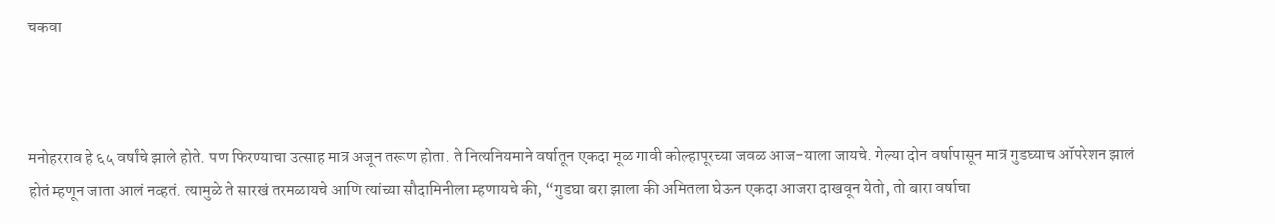चकवा



मनोहरराव हे ६५ वर्षांचे झाले होते. पण फिरण्याचा उत्साह मात्र अजून तरूण होता. ते नित्यनियमाने वर्षातून एकदा मूळ गावी कोल्हापूरच्या जवळ आज-याला जायचे. गेल्या दोन वर्षापासून मात्र गुडघ्याच ऑपरेशन झालं होतं म्हणून जाता आलं नव्हतं. त्यामुळे ते सारखं तरमळायचे आणि त्यांच्या सौदामिनीला म्हणायचे की, “गुडघा बरा झाला की अमितला घेऊन एकदा आजरा दाखवून येतो, तो बारा वर्षाचा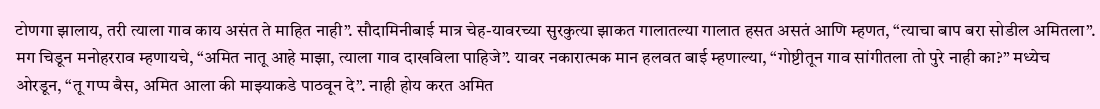टोणगा झालाय, तरी त्याला गाव काय असंत ते माहित नाही”. सौदामिनीबाई मात्र चेह-यावरच्या सुरकुत्या झाकत गालातल्या गालात हसत असतं आणि म्हणत, “त्याचा बाप बरा सोडील अमितला”. मग चिडून मनोहरराव म्हणायचे, “अमित नातू आहे माझा, त्याला गाव दाखविला पाहिजे”. यावर नकारात्मक मान हलवत बाई म्हणाल्या, “गोष्टीतून गाव सांगीतला तो पुरे नाही का?” मध्येच ओरडून, “तू गप्प बैस, अमित आला की माझ्याकडे पाठवून दे”. नाही होय करत अमित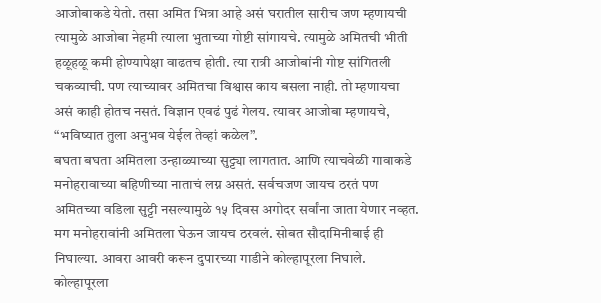आजोबाकडे येतो. तसा अमित भित्रा आहे असं घरातील सारीच जण म्हणायची त्यामुळे आजोबा नेहमी त्याला भुताच्या गोष्टी सांगायचे. त्यामुळे अमितची भीती हळूहळू कमी होण्यापेक्षा वाढतच होती. त्या रात्री आजोबांनी गोष्ट सांगितली चकव्याची. पण त्याच्यावर अमितचा विश्वास काय बसला नाही. तो म्हणायचा असं काही होतच नसतं. विज्ञान एवढं पुढं गेलय. त्यावर आजोबा म्हणायचे, “भविष्यात तुला अनुभव येईल तेव्हां कळेल”.
बघता बघता अमितला उन्हाळ्याच्या सुट्ट्या लागतात. आणि त्याचवेळी गावाकडे मनोहरावाच्या बहिणीच्या नाताचं लग्न असतं. सर्वचजण जायच ठरतं पण अमितच्या वडिला सुट्टी नसल्यामुळे १५ दिवस अगोदर सर्वांना जाता येणार नव्हत. मग मनोहरावांनी अमितला घेऊन जायच ठरवलं. सोबत सौदामिनीबाई ही निघाल्या. आवरा आवरी करून दुपारच्या गाडीने कोल्हापूरला निघाले. कोल्हापूरला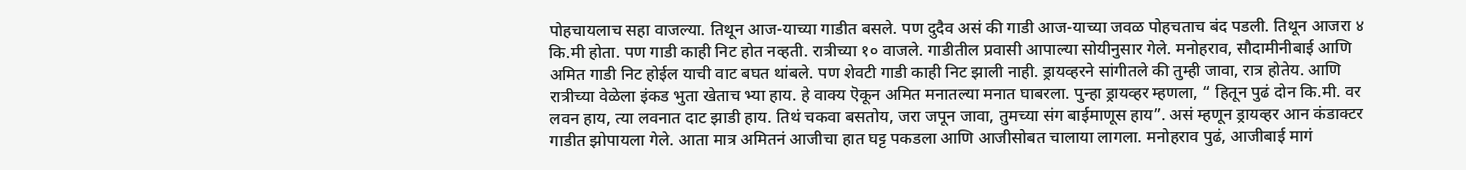पोहचायलाच सहा वाजल्या. तिथून आज-याच्या गाडीत बसले. पण दुदैव असं की गाडी आज-याच्या जवळ पोहचताच बंद पडली. तिथून आजरा ४ कि.मी होता. पण गाडी काही निट होत नव्हती. रात्रीच्या १० वाजले. गाडीतील प्रवासी आपाल्या सोयीनुसार गेले. मनोहराव, सौदामीनीबाई आणि अमित गाडी निट होईल याची वाट बघत थांबले. पण शेवटी गाडी काही निट झाली नाही. ड्रायव्हरने सांगीतले की तुम्ही जावा, रात्र होतेय. आणि रात्रीच्या वेळेला इंकड भुता खेताच भ्या हाय. हे वाक्य ऎकून अमित मनातल्या मनात घाबरला. पुन्हा ड्रायव्हर म्हणला, “ हितून पुढं दोन कि.मी. वर लवन हाय, त्या लवनात दाट झाडी हाय. तिथं चकवा बसतोय, जरा जपून जावा, तुमच्या संग बाईमाणूस हाय”. असं म्हणून ड्रायव्हर आन कंडाक्टर गाडीत झोपायला गेले. आता मात्र अमितनं आजीचा हात घट्ट पकडला आणि आजीसोबत चालाया लागला. मनोहराव पुढं, आजीबाई मागं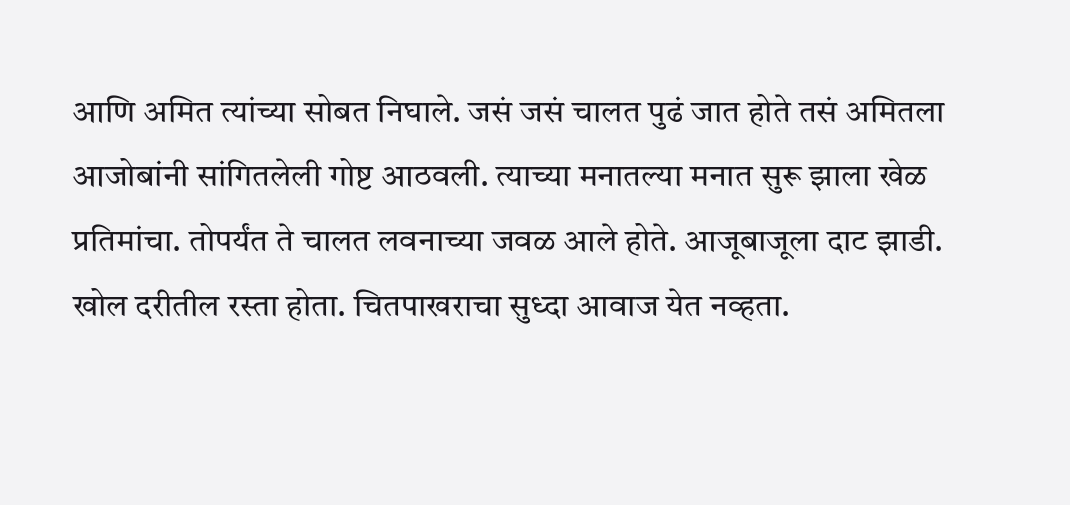आणि अमित त्यांच्या सोबत निघाले. जसं जसं चालत पुढं जात होते तसं अमितला आजोबांनी सांगितलेली गोष्ट आठवली. त्याच्या मनातल्या मनात सुरू झाला खेळ प्रतिमांचा. तोपर्यंत ते चालत लवनाच्या जवळ आले होते. आजूबाजूला दाट झाडी. खोल दरीतील रस्ता होता. चितपाखराचा सुध्दा आवाज येत नव्हता.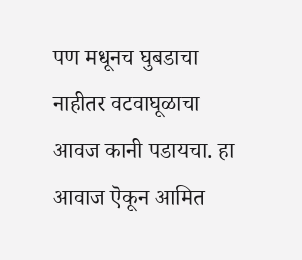पण मधूनच घुबडाचा नाहीतर वटवाघूळाचा आवज कानी पडायचा. हा आवाज ऎकून आमित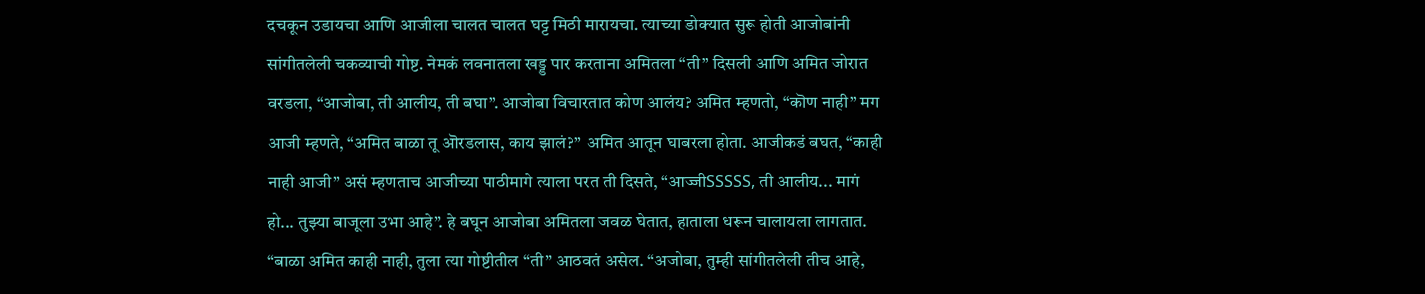दचकून उडायचा आणि आजीला चालत चालत घट्ट मिठी मारायचा. त्याच्या डोक्यात सुरू होती आजोबांनी सांगीतलेली चकव्याची गोष्ट. नेमकं लवनातला खड्ड पार करताना अमितला “ती” दिसली आणि अमित जोरात वरडला, “आजोबा, ती आलीय, ती बघा”. आजोबा विचारतात कोण आलंय? अमित म्हणतो, “कॊण नाही” मग आजी म्हणते, “अमित बाळा तू ऒरडलास, काय झालं?”  अमित आतून घाबरला होता. आजीकडं बघत, “काही नाही आजी” असं म्हणताच आजीच्या पाठीमागे त्याला परत ती दिसते, “आज्जीSSSSS, ती आलीय... मागं हो... तुझ्या बाजूला उभा आहे”. हे बघून आजोबा अमितला जवळ घेतात, हाताला धरून चालायला लागतात. “बाळा अमित काही नाही, तुला त्या गोष्टीतील “ती” आठवतं असेल. “अजोबा, तुम्ही सांगीतलेली तीच आहे,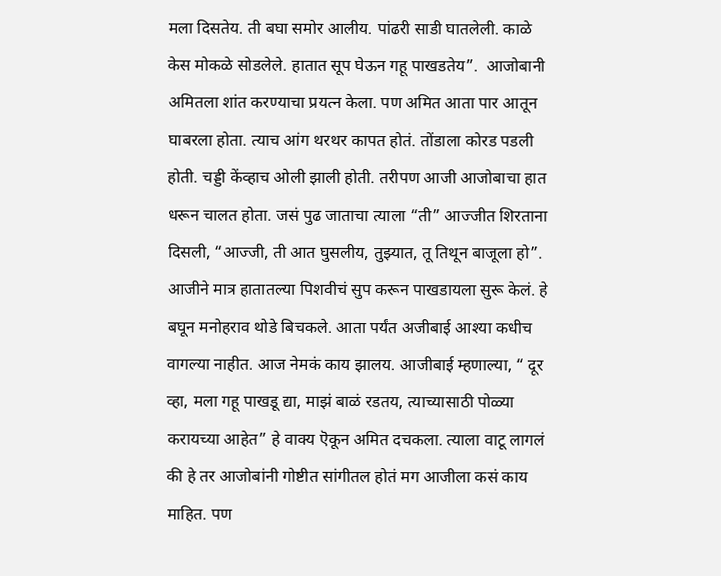मला दिसतेय. ती बघा समोर आलीय. पांढरी साडी घातलेली. काळे केस मोकळे सोडलेले. हातात सूप घेऊन गहू पाखडतेय”.  आजोबानी अमितला शांत करण्याचा प्रयत्न केला. पण अमित आता पार आतून घाबरला होता. त्याच आंग थरथर कापत होतं. तोंडाला कोरड पडली होती. चड्डी केंव्हाच ओली झाली होती. तरीपण आजी आजोबाचा हात धरून चालत होता. जसं पुढ जाताचा त्याला “ती” आज्जीत शिरताना दिसली, “आज्जी, ती आत घुसलीय, तुझ्यात, तू तिथून बाजूला हो”. आजीने मात्र हातातल्या पिशवीचं सुप करून पाखडायला सुरू केलं. हे बघून मनोहराव थोडे बिचकले. आता पर्यंत अजीबाई आश्या कधीच वागल्या नाहीत. आज नेमकं काय झालय. आजीबाई म्हणाल्या, “ दूर व्हा, मला गहू पाखडू द्या, माझं बाळं रडतय, त्याच्यासाठी पोळ्या करायच्या आहेत” हे वाक्य ऎकून अमित दचकला. त्याला वाटू लागलं की हे तर आजोबांनी गोष्टीत सांगीतल होतं मग आजीला कसं काय माहित. पण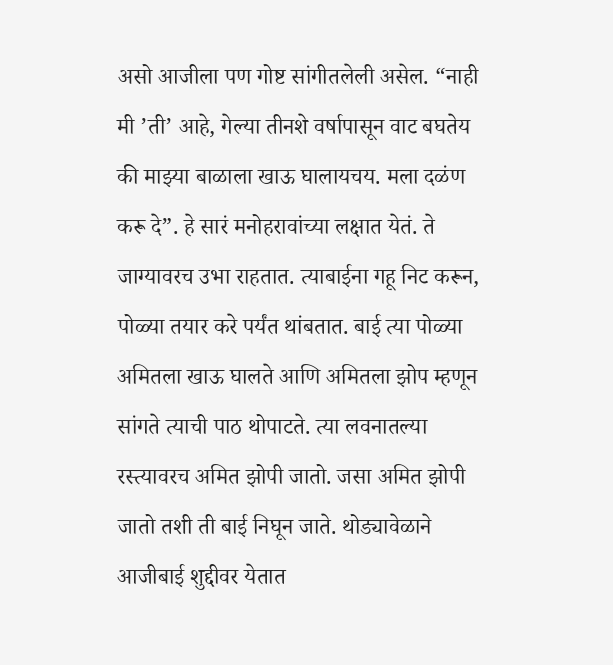असो आजीला पण गोष्ट सांगीतलेली असेल. “नाही मी ’ती’ आहे, गेल्या तीनशे वर्षापासून वाट बघतेय की माझ्या बाळाला खाऊ घालायचय. मला दळंण करू दे”. हे सारं मनोहरावांच्या लक्षात येतं. ते जाग्यावरच उभा राहतात. त्याबाईना गहू निट करून, पोळ्या तयार करे पर्यंत थांबतात. बाई त्या पोळ्या अमितला खाऊ घालते आणि अमितला झोप म्हणून सांगते त्याची पाठ थोपाटते. त्या लवनातल्या रस्त्यावरच अमित झोपी जातो. जसा अमित झोपी जातो तशी ती बाई निघून जाते. थोड्यावेळाने आजीबाई शुद्दीवर येतात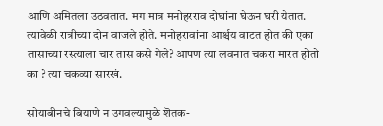आणि अमितला उठवतात. मग मात्र मनोहरराव दोघांना घेऊन घरी येतात. त्यावेळी रात्रीच्या दोन वाजले होते. मनोहरावांना आर्श्चय वाटत होत की एका तासाच्या रस्त्याला चार तास कसे गेले? आपण त्या लवनात चकरा मारत होतो का ? त्या चकव्या सारखं.

सोयाबीनचे बियाणे न उगवल्यामुळे शॆतक-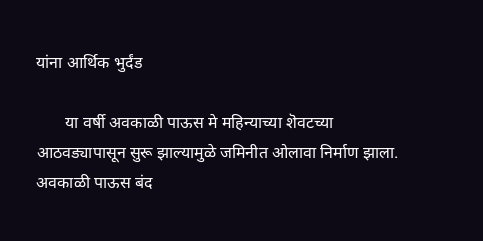यांना आर्थिक भुर्दंड

       या वर्षी अवकाळी पाऊस मे महिन्याच्या शॆवटच्या आठवड्यापासून सुरू झाल्यामुळे जमिनीत ओलावा निर्माण झाला. अवकाळी पाऊस बंद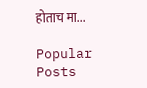होताच मा...

Popular Posts